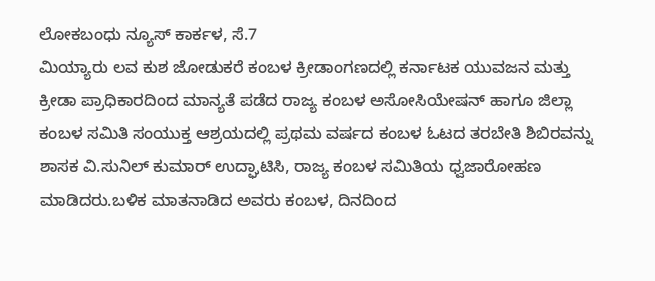ಲೋಕಬಂಧು ನ್ಯೂಸ್ ಕಾರ್ಕಳ, ಸೆ.7
ಮಿಯ್ಯಾರು ಲವ ಕುಶ ಜೋಡುಕರೆ ಕಂಬಳ ಕ್ರೀಡಾಂಗಣದಲ್ಲಿ ಕರ್ನಾಟಕ ಯುವಜನ ಮತ್ತು ಕ್ರೀಡಾ ಪ್ರಾಧಿಕಾರದಿಂದ ಮಾನ್ಯತೆ ಪಡೆದ ರಾಜ್ಯ ಕಂಬಳ ಅಸೋಸಿಯೇಷನ್ ಹಾಗೂ ಜಿಲ್ಲಾ ಕಂಬಳ ಸಮಿತಿ ಸಂಯುಕ್ತ ಆಶ್ರಯದಲ್ಲಿ ಪ್ರಥಮ ವರ್ಷದ ಕಂಬಳ ಓಟದ ತರಬೇತಿ ಶಿಬಿರವನ್ನು ಶಾಸಕ ವಿ.ಸುನಿಲ್ ಕುಮಾರ್ ಉದ್ಘಾಟಿಸಿ, ರಾಜ್ಯ ಕಂಬಳ ಸಮಿತಿಯ ಧ್ವಜಾರೋಹಣ ಮಾಡಿದರು.ಬಳಿಕ ಮಾತನಾಡಿದ ಅವರು ಕಂಬಳ, ದಿನದಿಂದ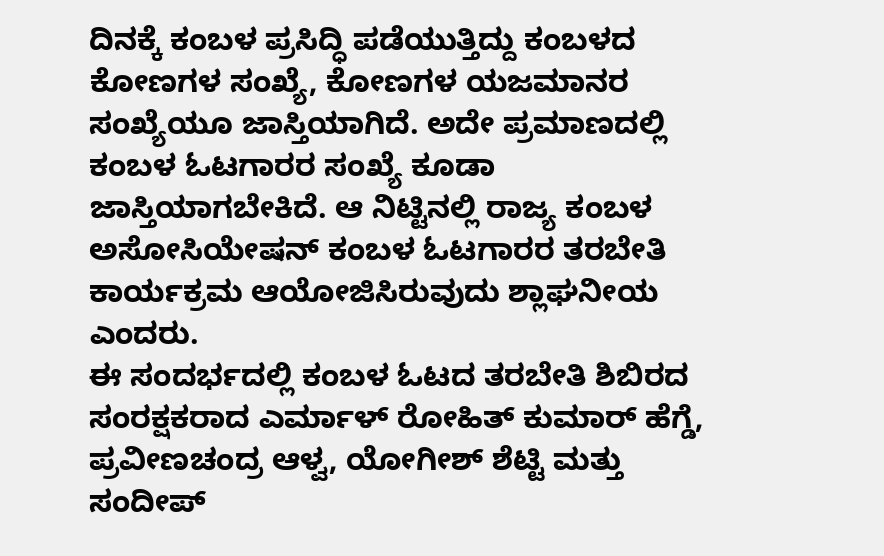ದಿನಕ್ಕೆ ಕಂಬಳ ಪ್ರಸಿದ್ಧಿ ಪಡೆಯುತ್ತಿದ್ದು ಕಂಬಳದ ಕೋಣಗಳ ಸಂಖ್ಯೆ, ಕೋಣಗಳ ಯಜಮಾನರ ಸಂಖ್ಯೆಯೂ ಜಾಸ್ತಿಯಾಗಿದೆ. ಅದೇ ಪ್ರಮಾಣದಲ್ಲಿ ಕಂಬಳ ಓಟಗಾರರ ಸಂಖ್ಯೆ ಕೂಡಾ ಜಾಸ್ತಿಯಾಗಬೇಕಿದೆ. ಆ ನಿಟ್ಟಿನಲ್ಲಿ ರಾಜ್ಯ ಕಂಬಳ ಅಸೋಸಿಯೇಷನ್ ಕಂಬಳ ಓಟಗಾರರ ತರಬೇತಿ ಕಾರ್ಯಕ್ರಮ ಆಯೋಜಿಸಿರುವುದು ಶ್ಲಾಘನೀಯ ಎಂದರು.
ಈ ಸಂದರ್ಭದಲ್ಲಿ ಕಂಬಳ ಓಟದ ತರಬೇತಿ ಶಿಬಿರದ ಸಂರಕ್ಷಕರಾದ ಎರ್ಮಾಳ್ ರೋಹಿತ್ ಕುಮಾರ್ ಹೆಗ್ಡೆ, ಪ್ರವೀಣಚಂದ್ರ ಆಳ್ವ, ಯೋಗೀಶ್ ಶೆಟ್ಟಿ ಮತ್ತು ಸಂದೀಪ್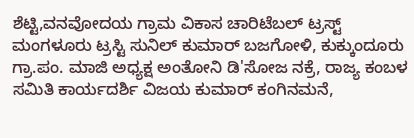ಶೆಟ್ಟಿ,ವನವೋದಯ ಗ್ರಾಮ ವಿಕಾಸ ಚಾರಿಟೆಬಲ್ ಟ್ರಸ್ಟ್ ಮಂಗಳೂರು ಟ್ರಸ್ಟಿ ಸುನಿಲ್ ಕುಮಾರ್ ಬಜಗೋಳಿ, ಕುಕ್ಕುಂದೂರು ಗ್ರಾ.ಪಂ. ಮಾಜಿ ಅಧ್ಯಕ್ಷ ಅಂತೋನಿ ಡಿ'ಸೋಜ ನಕ್ರೆ, ರಾಜ್ಯ ಕಂಬಳ ಸಮಿತಿ ಕಾರ್ಯದರ್ಶಿ ವಿಜಯ ಕುಮಾರ್ ಕಂಗಿನಮನೆ,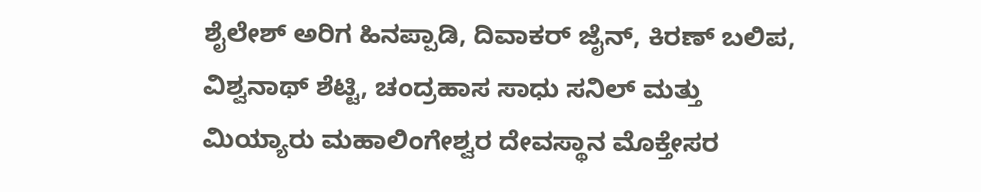ಶೈಲೇಶ್ ಅರಿಗ ಹಿನಪ್ಪಾಡಿ, ದಿವಾಕರ್ ಜೈನ್, ಕಿರಣ್ ಬಲಿಪ, ವಿಶ್ವನಾಥ್ ಶೆಟ್ಟಿ, ಚಂದ್ರಹಾಸ ಸಾಧು ಸನಿಲ್ ಮತ್ತು ಮಿಯ್ಯಾರು ಮಹಾಲಿಂಗೇಶ್ವರ ದೇವಸ್ಥಾನ ಮೊಕ್ತೇಸರ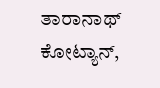ತಾರಾನಾಥ್ ಕೋಟ್ಯಾನ್,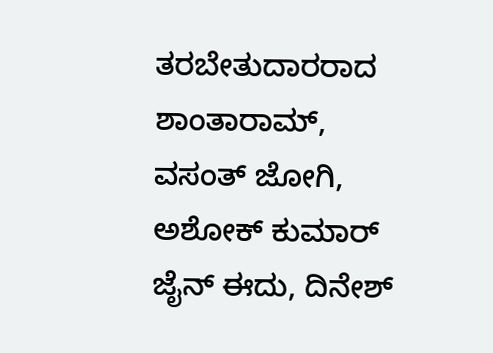ತರಬೇತುದಾರರಾದ ಶಾಂತಾರಾಮ್, ವಸಂತ್ ಜೋಗಿ, ಅಶೋಕ್ ಕುಮಾರ್ ಜೈನ್ ಈದು, ದಿನೇಶ್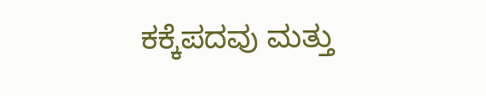ಕಕ್ಕೆಪದವು ಮತ್ತು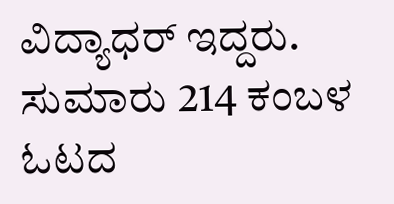ವಿದ್ಯಾಧರ್ ಇದ್ದರು.
ಸುಮಾರು 214 ಕಂಬಳ ಓಟದ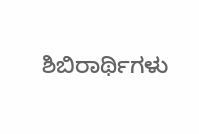ಶಿಬಿರಾರ್ಥಿಗಳು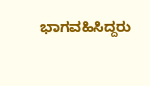ಭಾಗವಹಿಸಿದ್ದರು